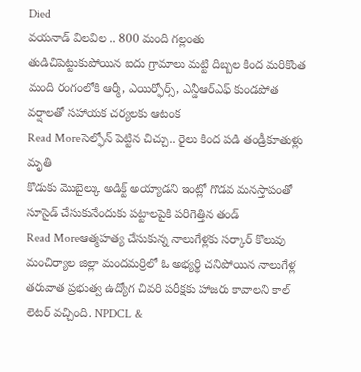Died
వయనాడ్ విలవిల .. 800 మంది గల్లంతు
తుడిచిపెట్టుకుపోయిన ఐదు గ్రామాలు మట్టి దిబ్బల కింద మరికొంత మంది రంగంలోకి ఆర్మీ, ఎయిర్ఫోర్స్, ఎన్డీఆర్ఎఫ్ కుండపోత వర్షాలతో సహాయక చర్యలకు ఆటంక
Read Moreసెల్ఫోన్ పెట్టిన చిచ్చు.. రైలు కింద పడి తండ్రీకూతుళ్లు మృతి
కొడుకు మొబైల్కు అడిక్ట్ అయ్యాడని ఇంట్లో గొడవ మనస్తాపంతో సూసైడ్ చేసుకునేందుకు పట్టాలపైకి పరిగెత్తిన తండ్
Read Moreఆత్మహత్య చేసుకున్న నాలుగేళ్లకు సర్కార్ కొలువు
మంచిర్యాల జిల్లా మందమర్రిలో ఓ అభ్యర్థి చనిపోయిన నాలుగేళ్ల తరువాత ప్రభుత్వ ఉద్యోగ చివరి పరీక్షకు హాజరు కావాలని కాల్ లెటర్ వచ్చింది. NPDCL &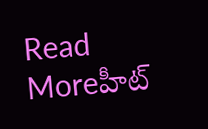Read Moreహీట్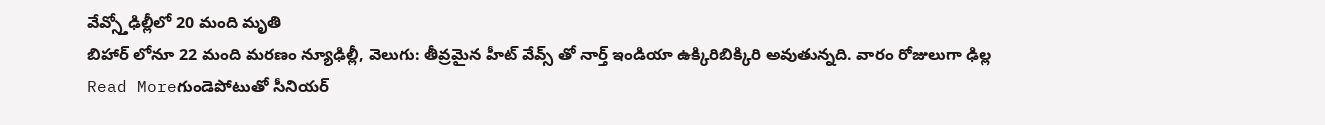వేవ్స్తోఢిల్లీలో 20 మంది మృతి
బిహార్ లోనూ 22 మంది మరణం న్యూఢిల్లీ, వెలుగు: తీవ్రమైన హీట్ వేవ్స్ తో నార్త్ ఇండియా ఉక్కిరిబిక్కిరి అవుతున్నది. వారం రోజులుగా ఢిల్ల
Read Moreగుండెపోటుతో సీనియర్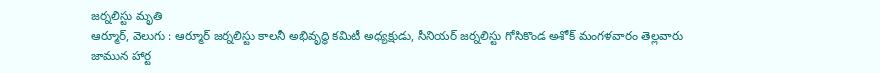జర్నలిస్టు మృతి
ఆర్మూర్, వెలుగు : ఆర్మూర్ జర్నలిస్టు కాలనీ అభివృద్ధి కమిటీ అధ్యక్షుడు, సీనియర్ జర్నలిస్టు గోసికొండ అశోక్ మంగళవారం తెల్లవారు జామున హార్ట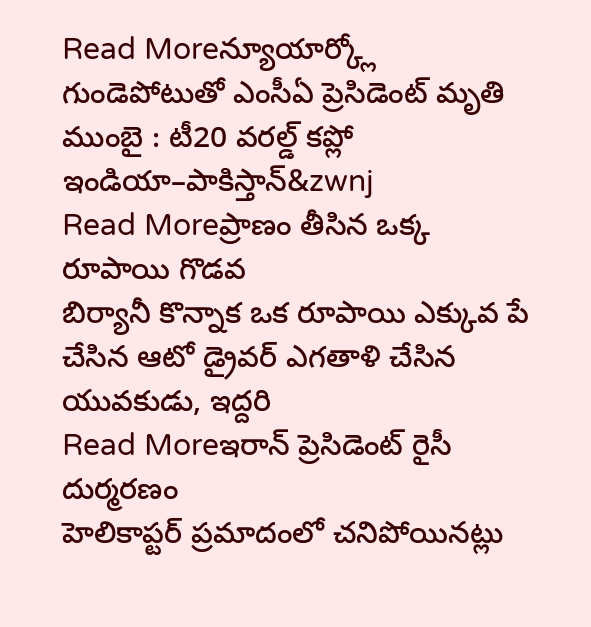Read Moreన్యూయార్క్లో గుండెపోటుతో ఎంసీఏ ప్రెసిడెంట్ మృతి
ముంబై : టీ20 వరల్డ్ కప్లో ఇండియా–పాకిస్తాన్&zwnj
Read Moreప్రాణం తీసిన ఒక్క రూపాయి గొడవ
బిర్యానీ కొన్నాక ఒక రూపాయి ఎక్కువ పే చేసిన ఆటో డ్రైవర్ ఎగతాళి చేసిన యువకుడు, ఇద్దరి
Read Moreఇరాన్ ప్రెసిడెంట్ రైసీ దుర్మరణం
హెలికాప్టర్ ప్రమాదంలో చనిపోయినట్లు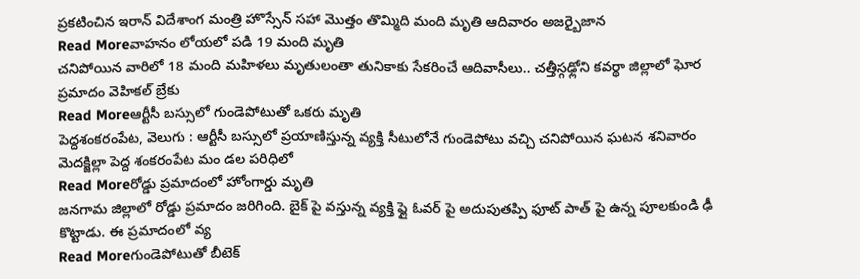ప్రకటించిన ఇరాన్ విదేశాంగ మంత్రి హొస్సేన్ సహా మొత్తం తొమ్మిది మంది మృతి ఆదివారం అజర్బైజాన
Read Moreవాహనం లోయలో పడి 19 మంది మృతి
చనిపోయిన వారిలో 18 మంది మహిళలు మృతులంతా తునికాకు సేకరించే ఆదివాసీలు.. చత్తీస్గఢ్లోని కవర్థా జిల్లాలో ఘోర ప్రమాదం వెహికల్ బ్రేకు
Read Moreఆర్టీసీ బస్సులో గుండెపోటుతో ఒకరు మృతి
పెద్దశంకరంపేట, వెలుగు : ఆర్టీసీ బస్సులో ప్రయాణిస్తున్న వ్యక్తి సీటులోనే గుండెపోటు వచ్చి చనిపోయిన ఘటన శనివారం మెదక్జిల్లా పెద్ద శంకరంపేట మం డల పరిధిలో
Read Moreరోడ్డు ప్రమాదంలో హోంగార్డు మృతి
జనగామ జిల్లాలో రోడ్డు ప్రమాదం జరిగింది. బైక్ పై వస్తున్న వ్యక్తి ఫ్లై ఓవర్ పై అదుపుతప్పి ఫూట్ పాత్ పై ఉన్న పూలకుండి ఢీ కొట్టాడు. ఈ ప్రమాదంలో వ్య
Read Moreగుండెపోటుతో బీటెక్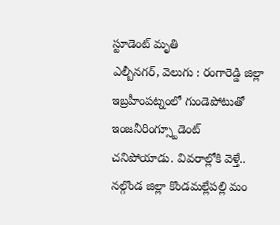స్టూడెంట్ మృతి
ఎల్బీనగర్, వెలుగు : రంగారెడ్డి జిల్లా ఇబ్రహీంపట్నంలో గుండెపోటుతో ఇంజనీరింగ్స్టూడెంట్ చనిపోయాడు. వివరాల్లోకి వెళ్తే.. నల్గొండ జిల్లా కొండమల్లేపల్లి మం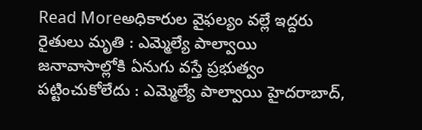Read Moreఅధికారుల వైఫల్యం వల్లే ఇద్దరు రైతులు మృతి : ఎమ్మెల్యే పాల్వాయి
జనావాసాల్లోకి ఏనుగు వస్తే ప్రభుత్వం పట్టించుకోలేదు : ఎమ్మెల్యే పాల్వాయి హైదరాబాద్,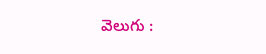వెలుగు :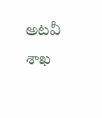అటవీ శాఖ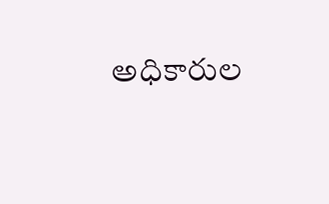అధికారుల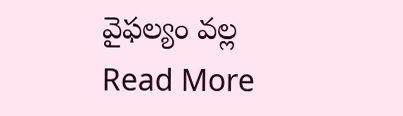వైఫల్యం వల్ల
Read More